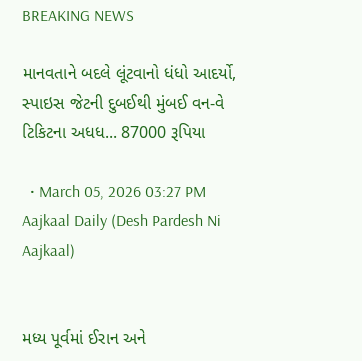BREAKING NEWS

માનવતાને બદલે લૂંટવાનો ધંધો આદર્યો, સ્પાઇસ જેટની દુબઈથી મુંબઈ વન-વે ટિકિટના અધધ... 87000 રૂપિયા

  • March 05, 2026 03:27 PM
Aajkaal Daily (Desh Pardesh Ni Aajkaal)


મધ્ય પૂર્વમાં ઈરાન અને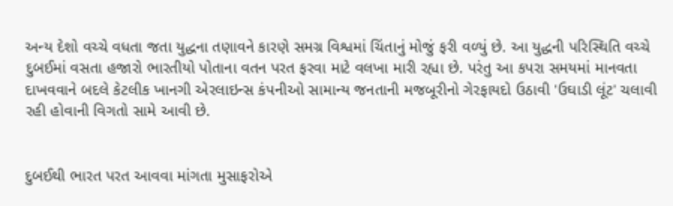અન્ય દેશો વચ્ચે વધતા જતા યુદ્ધના તણાવને કારણે સમગ્ર વિશ્વમાં ચિંતાનું મોજું ફરી વળ્યું છે. આ યુદ્ધની પરિસ્થિતિ વચ્ચે દુબઈમાં વસતા હજારો ભારતીયો પોતાના વતન પરત ફરવા માટે વલખા મારી રહ્યા છે. પરંતુ આ કપરા સમયમાં માનવતા દાખવવાને બદલે કેટલીક ખાનગી એરલાઇન્સ કંપનીઓ સામાન્ય જનતાની મજબૂરીનો ગેરફાયદો ઉઠાવી 'ઉઘાડી લૂંટ' ચલાવી રહી હોવાની વિગતો સામે આવી છે.


દુબઈથી ભારત પરત આવવા માંગતા મુસાફરોએ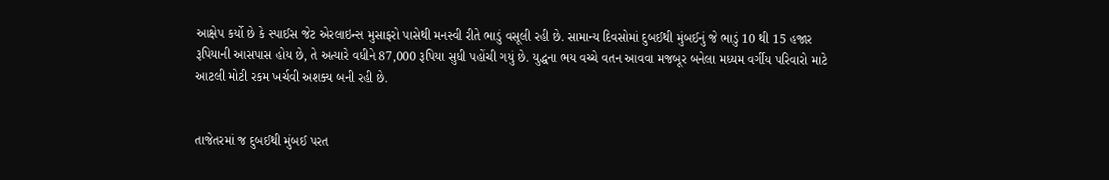આક્ષેપ કર્યો છે કે સ્પાઈસ જેટ એરલાઇન્સ મુસાફરો પાસેથી મનસ્વી રીતે ભાડું વસૂલી રહી છે. સામાન્ય દિવસોમાં દુબઈથી મુંબઈનું જે ભાડું 10 થી 15 હજાર રૂપિયાની આસપાસ હોય છે, તે અત્યારે વધીને 87,000 રૂપિયા સુધી પહોંચી ગયું છે. યુદ્ધના ભય વચ્ચે વતન આવવા મજબૂર બનેલા મધ્યમ વર્ગીય પરિવારો માટે આટલી મોટી રકમ ખર્ચવી અશક્ય બની રહી છે.


તાજેતરમાં જ દુબઈથી મુંબઈ પરત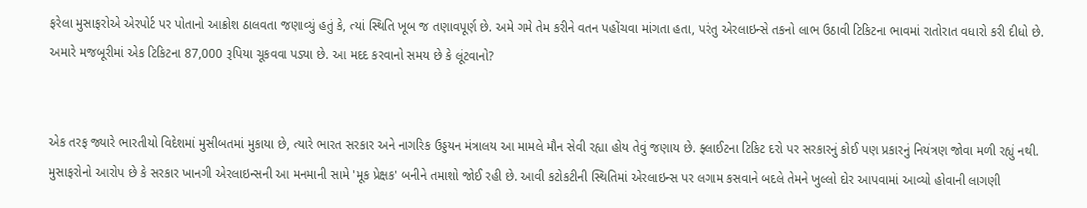ફરેલા મુસાફરોએ એરપોર્ટ પર પોતાનો આક્રોશ ઠાલવતા જણાવ્યું હતું કે, ત્યાં સ્થિતિ ખૂબ જ તણાવપૂર્ણ છે. અમે ગમે તેમ કરીને વતન પહોંચવા માંગતા હતા, પરંતુ એરલાઇન્સે તકનો લાભ ઉઠાવી ટિકિટના ભાવમાં રાતોરાત વધારો કરી દીધો છે. અમારે મજબૂરીમાં એક ટિકિટના 87,000 રૂપિયા ચૂકવવા પડ્યા છે. આ મદદ કરવાનો સમય છે કે લૂંટવાનો?


એક તરફ જ્યારે ભારતીયો વિદેશમાં મુસીબતમાં મુકાયા છે, ત્યારે ભારત સરકાર અને નાગરિક ઉડ્ડયન મંત્રાલય આ મામલે મૌન સેવી રહ્યા હોય તેવું જણાય છે. ફ્લાઈટના ટિકિટ દરો પર સરકારનું કોઈ પણ પ્રકારનું નિયંત્રણ જોવા મળી રહ્યું નથી. મુસાફરોનો આરોપ છે કે સરકાર ખાનગી એરલાઇન્સની આ મનમાની સામે 'મૂક પ્રેક્ષક' બનીને તમાશો જોઈ રહી છે. આવી કટોકટીની સ્થિતિમાં એરલાઇન્સ પર લગામ કસવાને બદલે તેમને ખુલ્લો દોર આપવામાં આવ્યો હોવાની લાગણી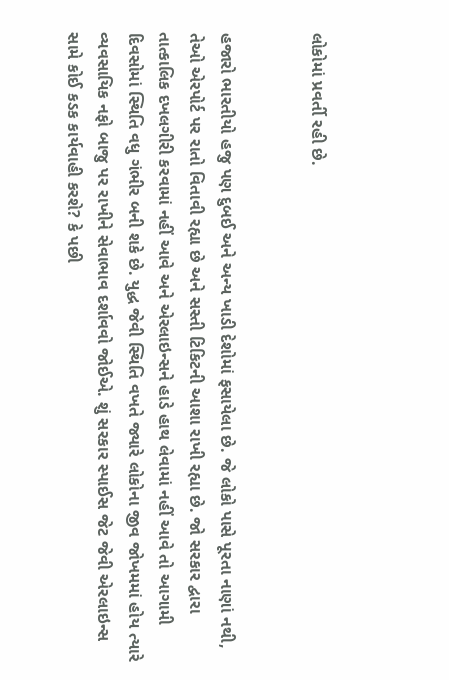લોકોમાં પ્રવર્તી રહી છે.


હજારો ભારતીયો હજુ પણ દુબઈ અને અન્ય ખાડી દેશોમાં ફસાયેલા છે. જે લોકો પાસે પૂરતા નાણાં નથી, તેઓ એરપોર્ટ પર રાતો વિતાવી રહ્યા છે અને સસ્તી ટિકિટની આશા રાખી રહ્યા છે. જો સરકાર દ્વારા તાત્કાલિક દખલગીરી કરવામાં નહીં આવે અને એરલાઇન્સને હાડે હાથ લેવામાં નહીં આવે તો આગામી દિવસોમાં સ્થિતિ વધુ ગંભીર બની શકે છે. યુદ્ધ જેવી સ્થિતિ વખતે જ્યારે લોકોના જીવ જોખમમાં હોય ત્યારે વ્યવસાયિક નફો બાજુ પર રાખીને સેવાભાવ દર્શાવવો જોઈએ. શું સરકાર સ્પાઈસ જેટ જેવી એરલાઇન્સ સામે કોઈ કડક કાર્યવાહી કરશે? કે પછી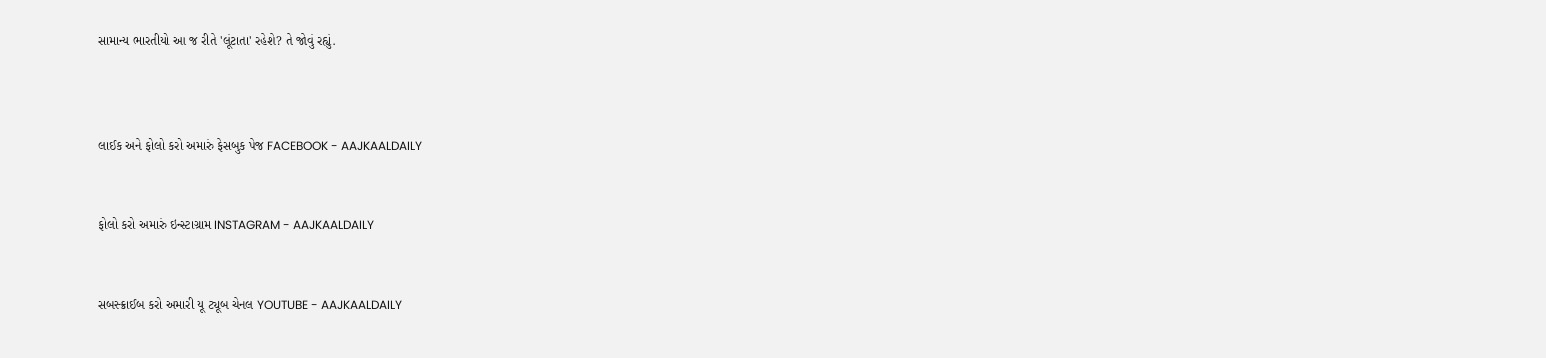સામાન્ય ભારતીયો આ જ રીતે 'લૂંટાતા' રહેશે? તે જોવું રહ્યું.



લાઈક અને ફોલો કરો અમારું ફેસબુક પેજ FACEBOOK - AAJKAALDAILY


ફોલો કરો અમારું ઇન્સ્ટાગ્રામ INSTAGRAM - AAJKAALDAILY


સબસ્ક્રાઈબ કરો અમારી યૂ ટ્યૂબ ચેનલ YOUTUBE - AAJKAALDAILY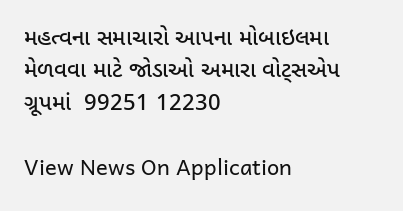મહત્વના સમાચારો આપના મોબાઇલમા મેળવવા માટે જોડાઓ અમારા વોટ્સએપ ગ્રૂપમાં  99251 12230

View News On Application